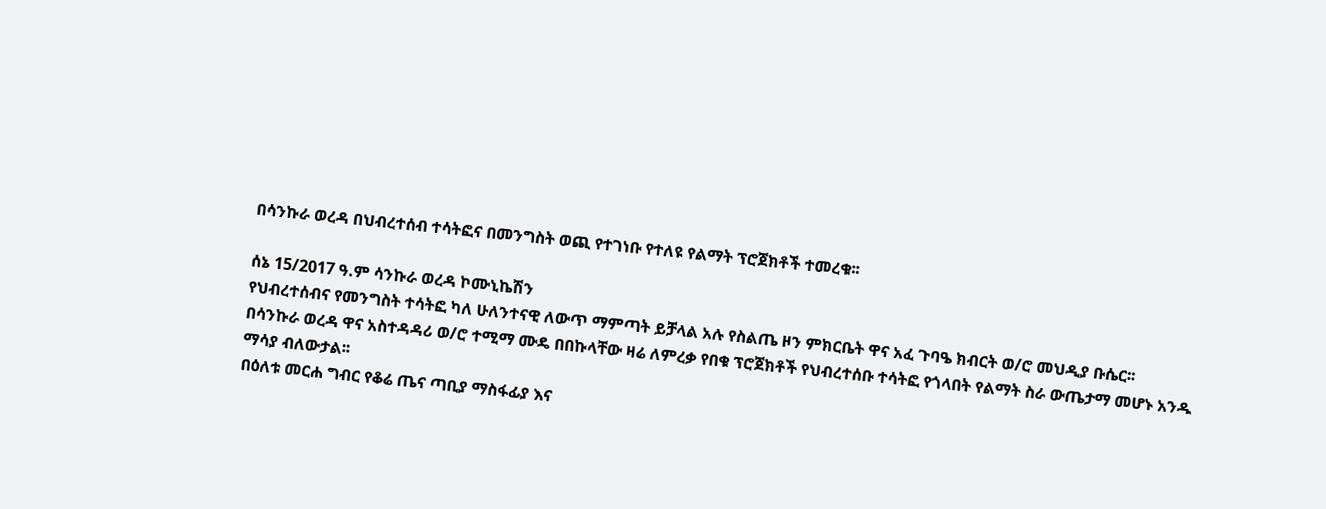በሳንኩራ ወረዳ በህብረተሰብ ተሳትፎና በመንግስት ወጪ የተገነቡ የተለዩ የልማት ፕሮጀክቶች ተመረቁ፡፡

ሰኔ 15/2017 ዓ.ም ሳንኩራ ወረዳ ኮሙኒኬሽን
የህብረተሰብና የመንግስት ተሳትፎ ካለ ሁለንተናዊ ለውጥ ማምጣት ይቻላል አሉ የስልጤ ዞን ምክርቤት ዋና አፈ ጉባዔ ክብርት ወ/ሮ መህዲያ ቡሴር፡፡
በሳንኩራ ወረዳ ዋና አስተዳዳሪ ወ/ሮ ተሚማ ሙዴ በበኩላቸው ዛሬ ለምረቃ የበቁ ፕሮጀክቶች የህብረተሰቡ ተሳትፎ የጎላበት የልማት ስራ ውጤታማ መሆኑ አንዱ ማሳያ ብለውታል፡፡
በዕለቱ መርሐ ግብር የቆሬ ጤና ጣቢያ ማስፋፊያ እና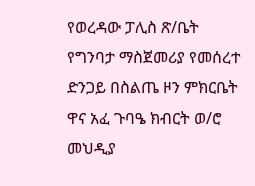የወረዳው ፓሊስ ጽ/ቤት የግንባታ ማስጀመሪያ የመሰረተ ድንጋይ በስልጤ ዞን ምክርቤት ዋና አፈ ጉባዔ ክብርት ወ/ሮ መህዲያ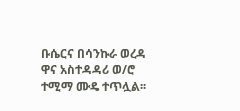ቡሴርና በሳንኩራ ወረዳ ዋና አስተዳዳሪ ወ/ሮ ተሚማ ሙዴ ተጥሏል፡፡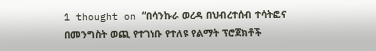1 thought on “በሳንኩራ ወረዳ በህብረተሰብ ተሳትፎና በመንግስት ወጪ የተገነቡ የተለዩ የልማት ፕሮጀክቶች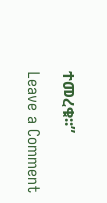ተመረቁ፡፡”

Leave a Comment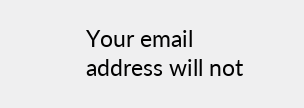Your email address will not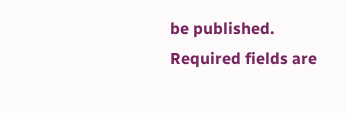be published. Required fields are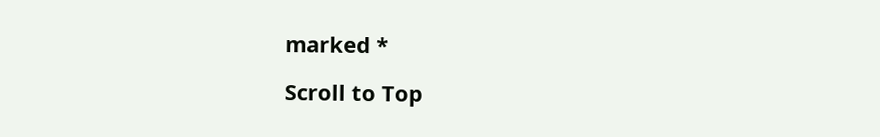marked *

Scroll to Top